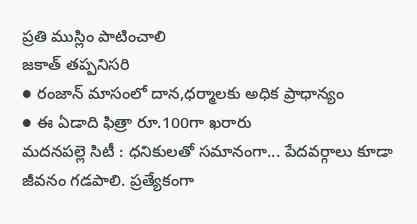ప్రతి ముస్లిం పాటించాలి
జకాత్ తప్పనిసరి
● రంజాన్ మాసంలో దాన,ధర్మాలకు అధిక ప్రాధాన్యం
● ఈ ఏడాది ఫిత్రా రూ.100గా ఖరారు
మదనపల్లె సిటీ : ధనికులతో సమానంగా... పేదవర్గాలు కూడా జీవనం గడపాలి. ప్రత్యేకంగా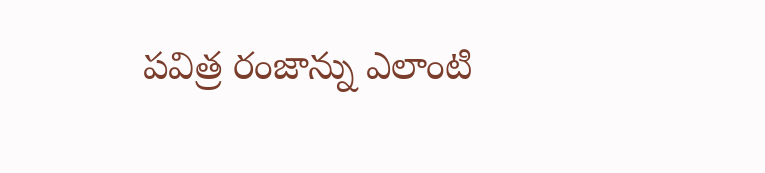పవిత్ర రంజాన్ను ఎలాంటి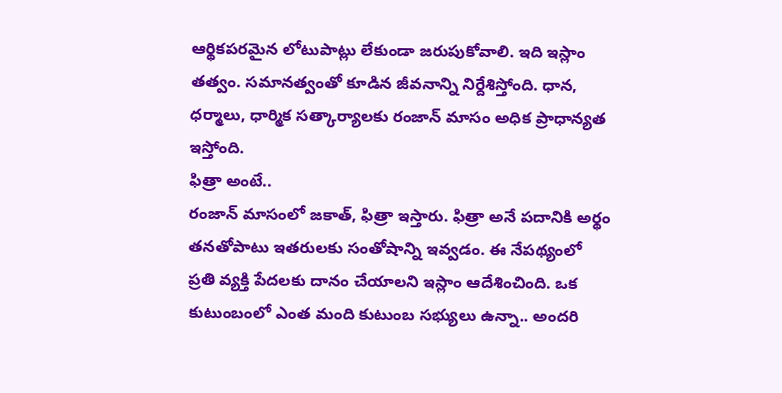ఆర్థికపరమైన లోటుపాట్లు లేకుండా జరుపుకోవాలి. ఇది ఇస్లాం తత్వం. సమానత్వంతో కూడిన జీవనాన్ని నిర్దేశిస్తోంది. ధాన, ధర్మాలు, ధార్మిక సత్కార్యాలకు రంజాన్ మాసం అధిక ప్రాధాన్యత ఇస్తోంది.
ఫిత్రా అంటే..
రంజాన్ మాసంలో జకాత్, ఫిత్రా ఇస్తారు. ఫిత్రా అనే పదానికి అర్థం తనతోపాటు ఇతరులకు సంతోషాన్ని ఇవ్వడం. ఈ నేపథ్యంలో ప్రతి వ్యక్తి పేదలకు దానం చేయాలని ఇస్లాం ఆదేశించింది. ఒక కుటుంబంలో ఎంత మంది కుటుంబ సభ్యులు ఉన్నా.. అందరి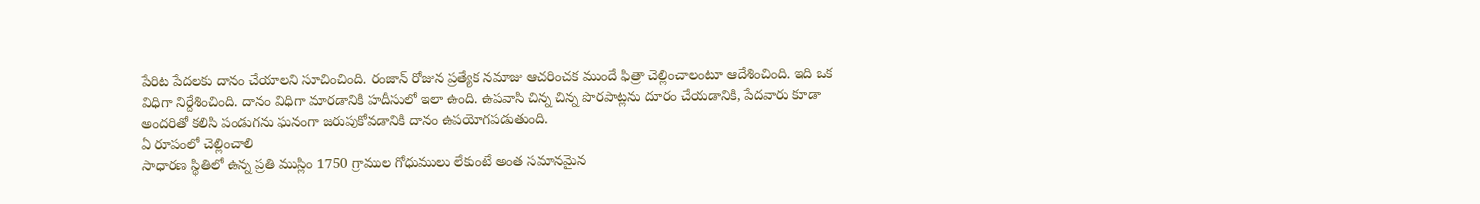పేరిట పేదలకు దానం చేయాలని సూచించింది. రంజాన్ రోజున ప్రత్యేక నమాజు ఆచరించక ముందే ఫిత్రా చెల్లించాలంటూ ఆదేశించింది. ఇది ఒక విధిగా నిర్దేశించింది. దానం విధిగా మారడానికి హదీసులో ఇలా ఉంది. ఉపవాసి చిన్న చిన్న పొరపాట్లను దూరం చేయడానికి, పేదవారు కూడా అందరితో కలిసి పండుగను ఘనంగా జరుపుకోవడానికి దానం ఉపయోగపడుతుంది.
ఏ రూపంలో చెల్లించాలి
సాధారణ స్థితిలో ఉన్న ప్రతి ముస్లిం 1750 గ్రాముల గోధుములు లేకుంటే అంత సమానమైన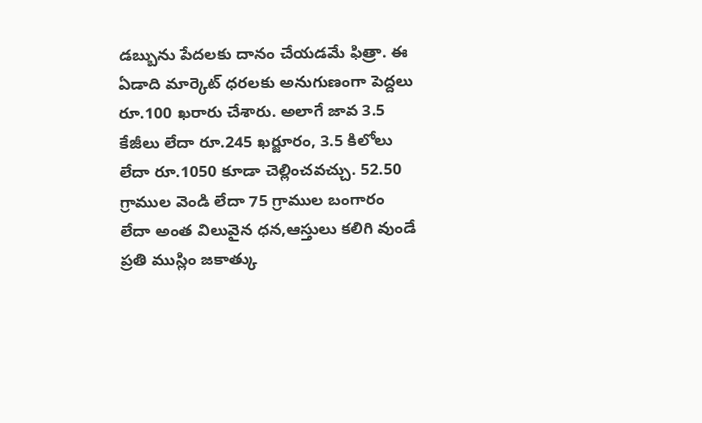డబ్బును పేదలకు దానం చేయడమే ఫిత్రా. ఈ ఏడాది మార్కెట్ ధరలకు అనుగుణంగా పెద్దలు రూ.100 ఖరారు చేశారు. అలాగే జావ 3.5 కేజీలు లేదా రూ.245 ఖర్జూరం, 3.5 కిలోలు లేదా రూ.1050 కూడా చెల్లించవచ్చు. 52.50 గ్రాముల వెండి లేదా 75 గ్రాముల బంగారం లేదా అంత విలువైన ధన,ఆస్తులు కలిగి వుండే ప్రతి ముస్లిం జకాత్కు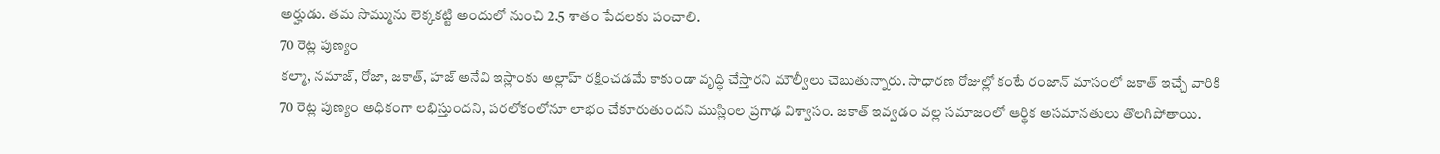అర్హుడు. తమ సొమ్మును లెక్కకట్టి అందులో నుంచి 2.5 శాతం పేదలకు పంచాలి.
70 రెట్ల పుణ్యం
కల్మా, నమాజ్, రోజా, జకాత్, హజ్ అనేవి ఇస్లాంకు అల్లాహ్ రక్షించడమే కాకుండా వృద్ధి చేస్తారని మౌల్వీలు చెబుతున్నారు. సాధారణ రోజుల్లో కంటే రంజాన్ మాసంలో జకాత్ ఇచ్చే వారికి 70 రెట్ల పుణ్యం అధికంగా లభిస్తుందని, పరలోకంలోనూ లాభం చేకూరుతుందని ముస్లింల ప్రగాఢ విశ్వాసం. జకాత్ ఇవ్వడం వల్ల సమాజంలో ఆర్థిక అసమానతులు తొలగిపోతాయి.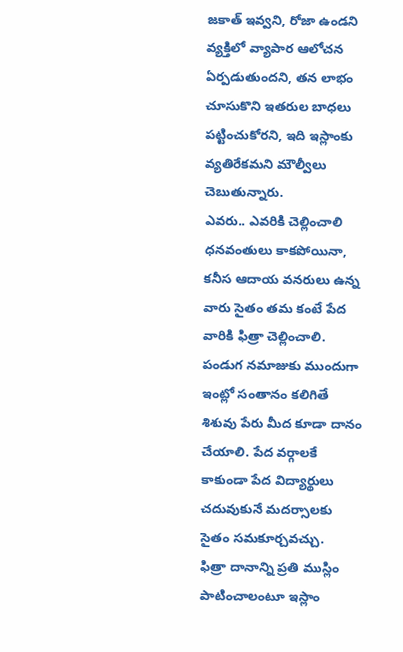జకాత్ ఇవ్వని, రోజా ఉండని వ్యక్తిలో వ్యాపార ఆలోచన ఏర్పడుతుందని, తన లాభం చూసుకొని ఇతరుల బాధలు పట్టించుకోరని, ఇది ఇస్లాంకు వ్యతిరేకమని మౌల్వీలు చెబుతున్నారు.
ఎవరు.. ఎవరికి చెల్లించాలి
ధనవంతులు కాకపోయినా, కనీస ఆదాయ వనరులు ఉన్న వారు సైతం తమ కంటే పేద వారికి ఫిత్రా చెల్లించాలి. పండుగ నమాజుకు ముందుగా ఇంట్లో సంతానం కలిగితే శిశువు పేరు మీద కూడా దానం చేయాలి. పేద వర్గాలకే కాకుండా పేద విద్యార్థులు చదువుకునే మదర్సాలకు సైతం సమకూర్చవచ్చు.
ఫిత్రా దానాన్ని ప్రతి ముస్లిం పాటించాలంటూ ఇస్లాం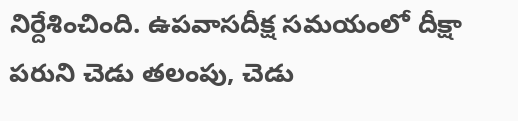నిర్దేశించింది. ఉపవాసదీక్ష సమయంలో దీక్షా పరుని చెడు తలంపు, చెడు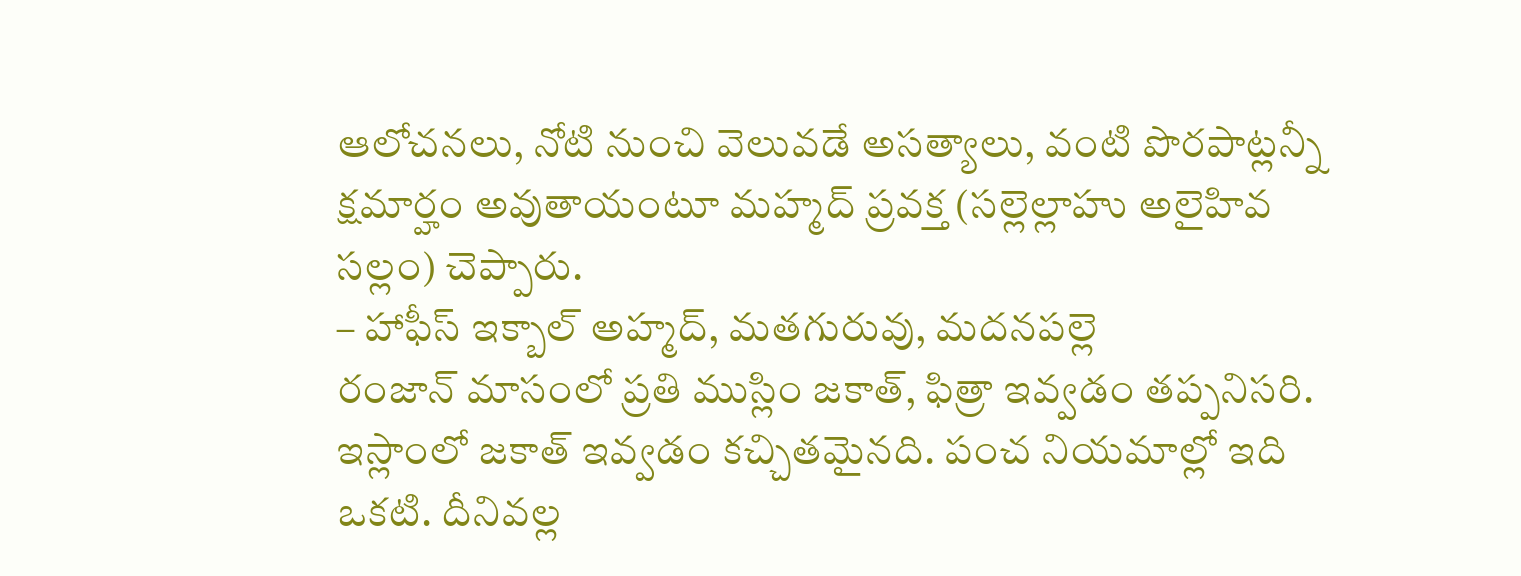ఆలోచనలు, నోటి నుంచి వెలువడే అసత్యాలు, వంటి పొరపాట్లన్నీ క్షమార్హం అవుతాయంటూ మహ్మద్ ప్రవక్త (సల్లెల్లాహు అలైహివ సల్లం) చెప్పారు.
– హాఫీస్ ఇక్బాల్ అహ్మద్, మతగురువు, మదనపల్లె
రంజాన్ మాసంలో ప్రతి ముస్లిం జకాత్, ఫిత్రా ఇవ్వడం తప్పనిసరి. ఇస్లాంలో జకాత్ ఇవ్వడం కచ్చితమైనది. పంచ నియమాల్లో ఇది ఒకటి. దీనివల్ల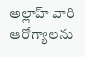అల్లాహ్ వారి ఆరోగ్యాలను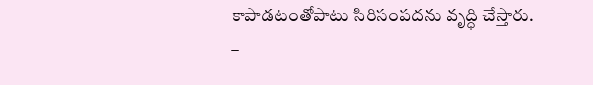కాపాడటంతోపాటు సిరిసంపదను వృద్ధి చేస్తారు.
–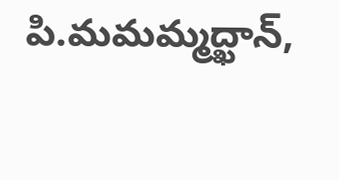పి.మమమ్మద్ఖాన్,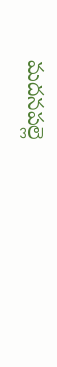మదనపల్లె